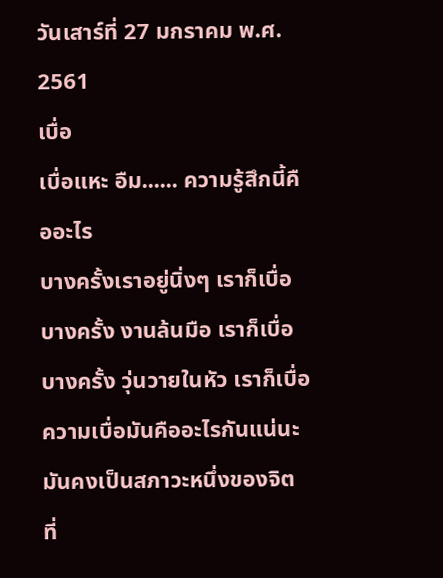วันเสาร์ที่ 27 มกราคม พ.ศ. 2561
เบื่อ
เบื่อแหะ อืม...... ความรู้สึกนี้คืออะไร
บางครั้งเราอยู่นิ่งๆ เราก็เบื่อ
บางครั้ง งานล้นมือ เราก็เบื่อ
บางครั้ง วุ่นวายในหัว เราก็เบื่อ
ความเบื่อมันคืออะไรกันแน่นะ
มันคงเป็นสภาวะหนึ่งของจิต ที่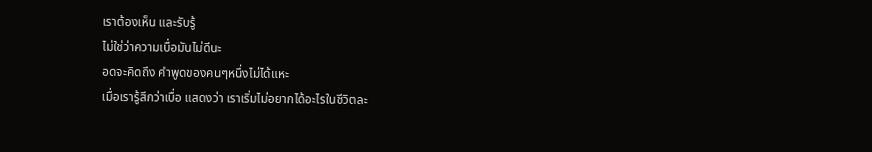เราต้องเห็น และรับรู้
ไม่ใช่ว่าความเบื่อมันไม่ดีนะ
อดจะคิดถึง คำพูดของคนๆหนึ่งไม่ได้แหะ
เมื่อเรารู้สึกว่าเบื่อ แสดงว่า เราเริ่มไม่อยากได้อะไรในชีวิตละ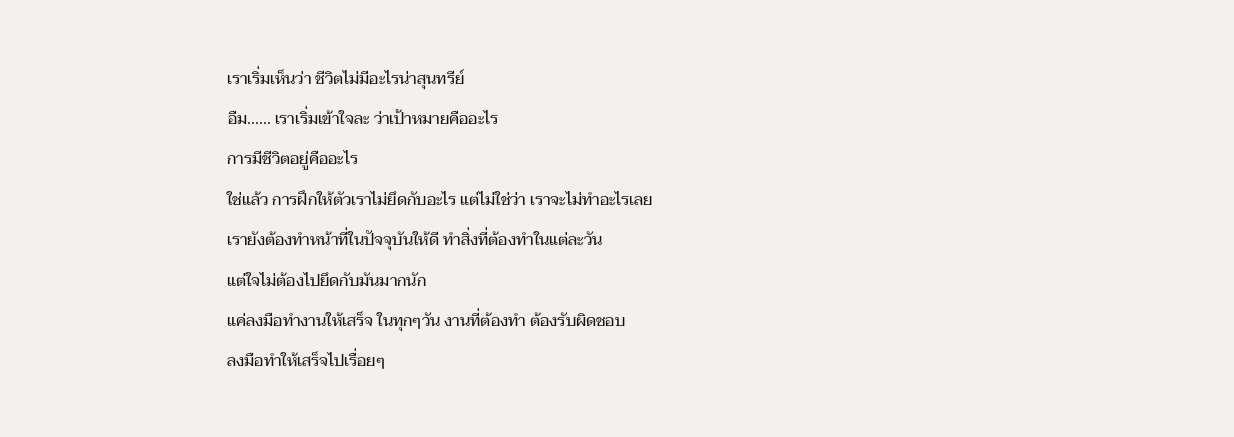เราเริ่มเห็นว่า ชีวิตไม่มีอะไรน่าสุนทรีย์
อืม...... เราเริ่มเข้าใจละ ว่าเป้าหมายคืออะไร
การมีชีวิตอยู่คืออะไร
ใช่แล้ว การฝึกให้ตัวเราไม่ยึดกับอะไร แต่ไม่ใช่ว่า เราจะไม่ทำอะไรเลย
เรายังต้องทำหน้าที่ในปัจจุบันให้ดี ทำสิ่งที่ต้องทำในแต่ละวัน
แต่ใจไม่ต้องไปยึดกับมันมากนัก
แค่ลงมือทำงานให้เสร็จ ในทุกๆวัน งานที่ต้องทำ ต้องรับผิดชอบ
ลงมือทำให้เสร็จไปเรื่อยๆ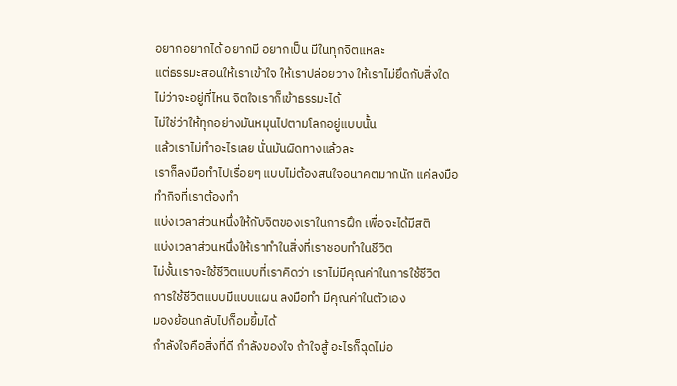อยากอยากได้ อยากมี อยากเป็น มีในทุกจิตแหละ
แต่ธรรมะสอนให้เราเข้าใจ ให้เราปล่อยวาง ให้เราไม่ยึดกับสิ่งใด
ไม่ว่าจะอยู่ที่ไหน จิตใจเราก็เข้าธรรมะได้
ไม่ใช่ว่าให้ทุกอย่างมันหมุนไปตามโลกอยู่แบบนั้น
แล้วเราไม่ทำอะไรเลย นั่นมันผิดทางแล้วละ
เราก็ลงมือทำไปเรื่อยๆ แบบไม่ต้องสนใจอนาคตมากนัก แค่ลงมือทำกิจที่เราต้องทำ
แบ่งเวลาส่วนหนึ่งให้กับจิตของเราในการฝึก เพื่อจะได้มีสติ
แบ่งเวลาส่วนหนึ่งให้เราทำในสิ่งที่เราชอบทำในชีวิต
ไม่งั้นเราจะใช้ชีวิตแบบที่เราคิดว่า เราไม่มีคุณค่าในการใช้ชีวิต
การใช้ชีวิตแบบมีแบบแผน ลงมือทำ มีคุณค่าในตัวเอง
มองย้อนกลับไปก็อมยิ้มได้
กำลังใจคือสิ่งที่ดี กำลังของใจ ถ้าใจสู้ อะไรก็ฉุดไม่อ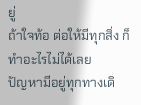ยู่
ถ้าใจท้อ ต่อให้มีทุกสิ่ง ก็ทำอะไรไม่ได้เลย
ปัญหามีอยู่ทุกทางเดิ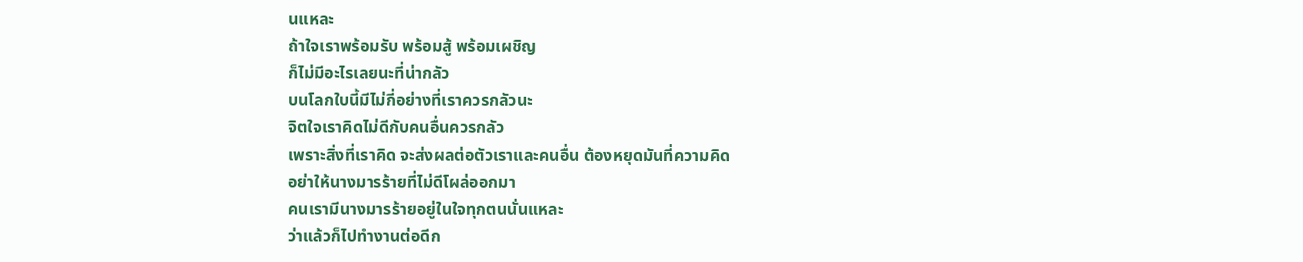นแหละ
ถ้าใจเราพร้อมรับ พร้อมสู้ พร้อมเผชิญ
ก็ไม่มีอะไรเลยนะที่น่ากลัว
บนโลกใบนี้มีไม่กี่อย่างที่เราควรกลัวนะ
จิตใจเราคิดไม่ดีกับคนอื่นควรกลัว
เพราะสิ่งที่เราคิด จะส่งผลต่อตัวเราและคนอื่น ต้องหยุดมันที่ความคิด
อย่าให้นางมารร้ายที่ไม่ดีโผล่ออกมา
คนเรามีนางมารร้ายอยู่ในใจทุกตนนั่นแหละ
ว่าแล้วก็ไปทำงานต่อดีก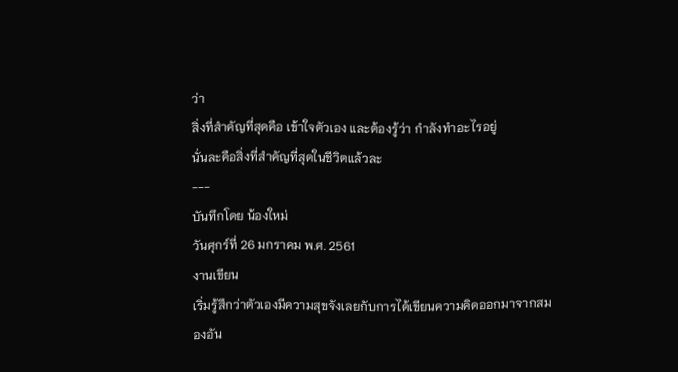ว่า
สิ่งที่สำคัญที่สุดคือ เข้าใจตัวเอง และต้องรู้ว่า กำลังทำอะไรอยู่
นั่นละคือสิ่งที่สำคัญที่สุดในชีวิตแล้วละ
---
บันทึกโดย น้องใหม่
วันศุกร์ที่ 26 มกราคม พ.ศ. 2561
งานเขียน
เริ่มรู้สึกว่าตัวเองมีความสุขจังเลยกับการได้เขียนความคิดออกมาจากสมองอัน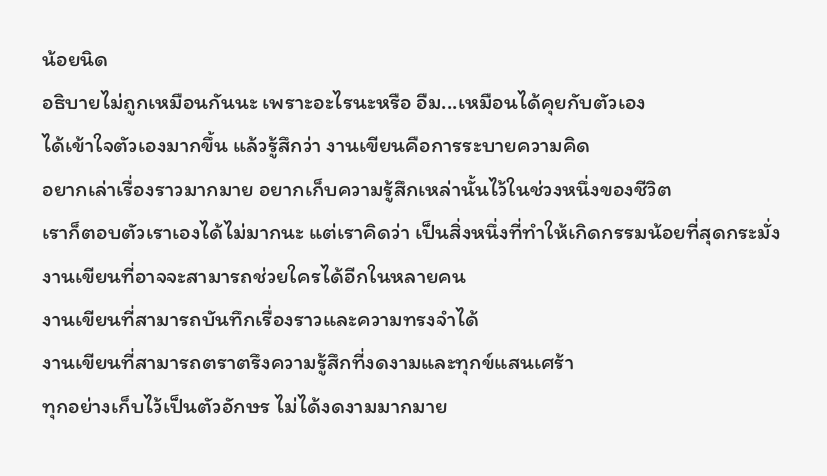น้อยนิด
อธิบายไม่ถูกเหมือนกันนะ เพราะอะไรนะหรือ อืม...เหมือนได้คุยกับตัวเอง
ได้เข้าใจตัวเองมากขึ้น แล้วรู้สึกว่า งานเขียนคือการระบายความคิด
อยากเล่าเรื่องราวมากมาย อยากเก็บความรู้สึกเหล่านั้นไว้ในช่วงหนึ่งของชีวิต
เราก็ตอบตัวเราเองได้ไม่มากนะ แต่เราคิดว่า เป็นสิ่งหนึ่งที่ทำให้เกิดกรรมน้อยที่สุดกระมั่ง
งานเขียนที่อาจจะสามารถช่วยใครได้อีกในหลายคน
งานเขียนที่สามารถบันทึกเรื่องราวและความทรงจำได้
งานเขียนที่สามารถตราตรึงความรู้สึกที่งดงามและทุกข์แสนเศร้า
ทุกอย่างเก็บไว้เป็นตัวอักษร ไม่ได้งดงามมากมาย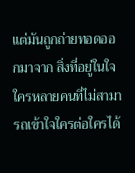แต่มันถูกถ่ายทอดออกมาจาก สิ่งที่อยู่ในใจ
ใครหลายคนที่ไม่สามารถเข้าใจใครต่อใครได้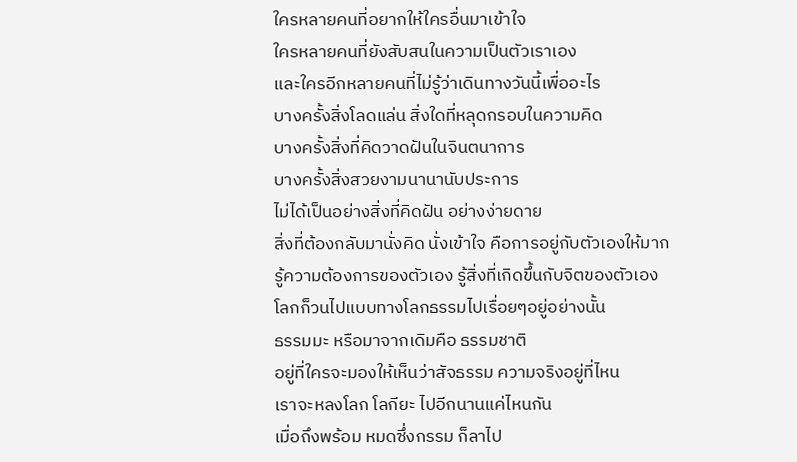ใครหลายคนที่อยากให้ใครอื่นมาเข้าใจ
ใครหลายคนที่ยังสับสนในความเป็นตัวเราเอง
และใครอีกหลายคนที่ไม่รู้ว่าเดินทางวันนี้เพื่ออะไร
บางครั้งสิ่งโลดแล่น สิ่งใดที่หลุดกรอบในความคิด
บางครั้งสิ่งที่คิดวาดฝันในจินตนาการ
บางครั้งสิ่งสวยงามนานานับประการ
ไม่ได้เป็นอย่างสิ่งที่คิดฝัน อย่างง่ายดาย
สิ่งที่ต้องกลับมานั่งคิด นั่งเข้าใจ คือการอยู่กับตัวเองให้มาก
รู้ความต้องการของตัวเอง รู้สิ่งที่เกิดขึ้นกับจิตของตัวเอง
โลกก็วนไปแบบทางโลกธรรมไปเรื่อยๆอยู่อย่างนั้น
ธรรมมะ หรือมาจากเดิมคือ ธรรมชาติ
อยู่ที่ใครจะมองให้เห็นว่าสัจธรรม ความจริงอยู่ที่ไหน
เราจะหลงโลก โลกียะ ไปอีกนานแค่ไหนกัน
เมื่อถึงพร้อม หมดซึ่งกรรม ก็ลาไป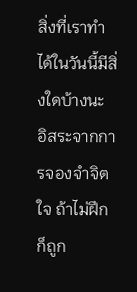สิ่งที่เราทำได้ในวันนี้มีสิ่งใดบ้างนะ
อิสระจากการจองจำจิตใจ ถ้าไม่ฝึก ก็ถูก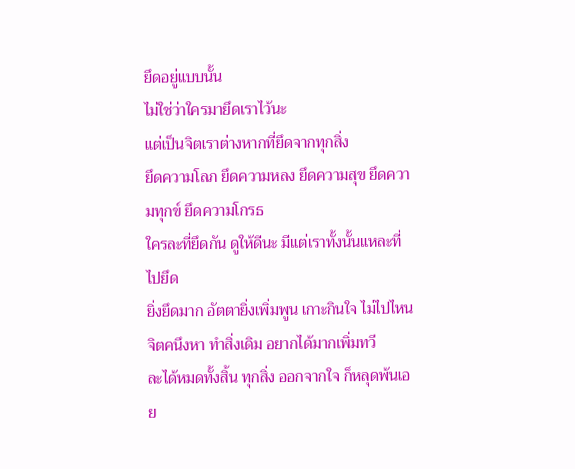ยึดอยู่แบบนั้น
ไม่ใช่ว่าใครมายึดเราไว้นะ
แต่เป็นจิตเราต่างหากที่ยึดจากทุกสิ่ง
ยึดความโลภ ยึดความหลง ยึดความสุข ยึดความทุกข์ ยึดความโกรธ
ใครละที่ยึดกัน ดูให้ดีนะ มีแต่เราทั้งนั้นแหละที่ไปยึด
ยิ่งยึดมาก อัตตายิ่งเพิ่มพูน เกาะกินใจ ไม่ไปไหน
จิตคนึงหา ทำสิ่งเดิม อยากได้มากเพิ่มทวี
ละได้หมดทั้งสิ้น ทุกสิ่ง ออกจากใจ ก็หลุดพ้นเอย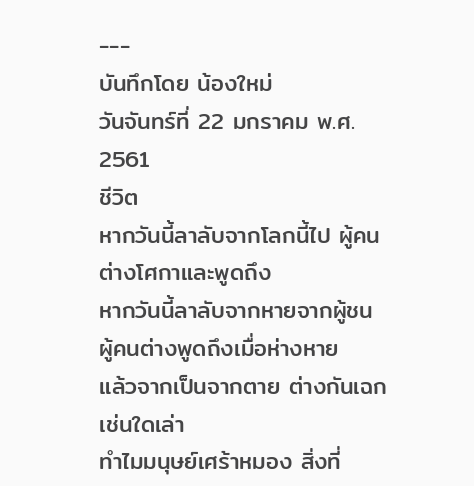---
บันทึกโดย น้องใหม่
วันจันทร์ที่ 22 มกราคม พ.ศ. 2561
ชีวิต
หากวันนี้ลาลับจากโลกนี้ไป ผู้คนต่างโศกาและพูดถึง
หากวันนี้ลาลับจากหายจากผู้ชน ผู้คนต่างพูดถึงเมื่อห่างหาย
แล้วจากเป็นจากตาย ต่างกันเฉกเช่นใดเล่า
ทำไมมนุษย์เศร้าหมอง สิ่งที่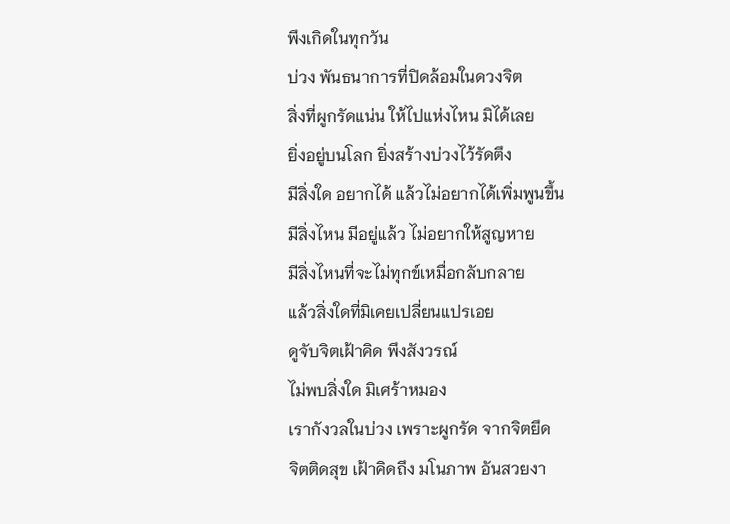พึงเกิดในทุกวัน
บ่วง พันธนาการที่ปิดล้อมในดวงจิต
สิ่งที่ผูกรัดแน่น ให้ไปแห่งไหน มิได้เลย
ยิ่งอยู่บนโลก ยิ่งสร้างบ่วงไว้รัดตึง
มีสิ่งใด อยากได้ แล้วไม่อยากได้เพิ่มพูนขึ้น
มีสิ่งไหน มีอยู่แล้ว ไม่อยากให้สูญหาย
มีสิ่งไหนที่จะไม่ทุกข์เหมื่อกลับกลาย
แล้วสิ่งใดที่มิเคยเปลี่ยนแปรเอย
ดูจับจิตเฝ้าคิด พึงสังวรณ์
ไม่พบสิ่งใด มิเศร้าหมอง
เรากังวลในบ่วง เพราะผูกรัด จากจิตยึด
จิตติดสุข เฝ้าคิดถึง มโนภาพ อันสวยงา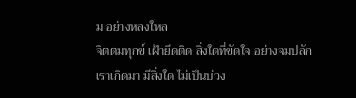ม อย่างหลงใหล
จิตตมทุกข์ เฝ้ายึดติด สิ่งใดที่ขัดใจ อย่างจมปลัก
เราเกิดมา มีสิ่งใด ไม่เป็นบ่วง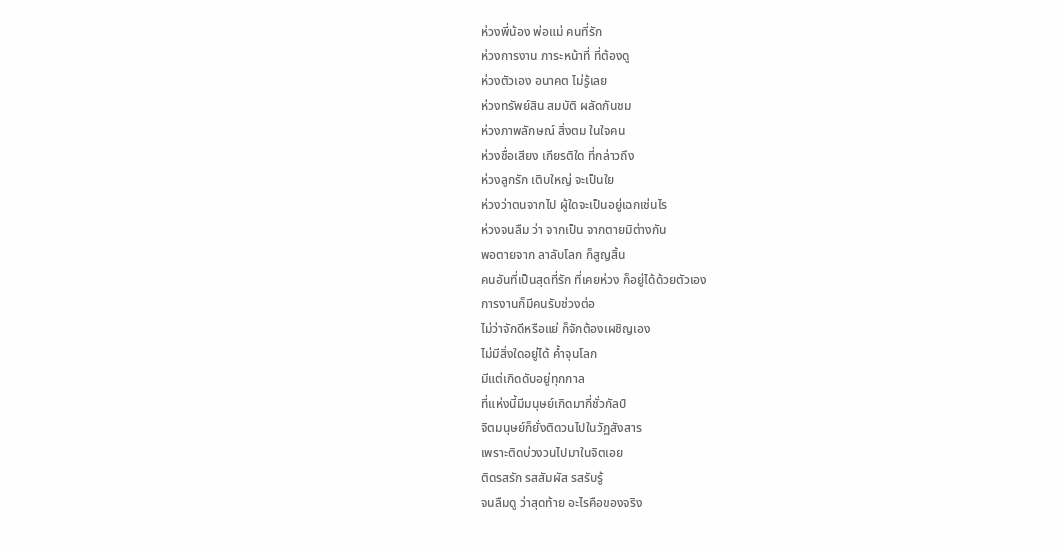ห่วงพี่น้อง พ่อแม่ คนที่รัก
ห่วงการงาน ภาระหน้าที่ ที่ต้องดู
ห่วงตัวเอง อนาคต ไม่รู้เลย
ห่วงทรัพย์สิน สมบัติ ผลัดกันชม
ห่วงภาพลักษณ์ สิ่งตม ในใจคน
ห่วงชื่อเสียง เกียรติใด ที่กล่าวถึง
ห่วงลูกรัก เติบใหญ่ จะเป็นใย
ห่วงว่าตนจากไป ผู้ใดจะเป็นอยู่เฉกเช่นไร
ห่วงจนลืม ว่า จากเป็น จากตายมิต่างกัน
พอตายจาก ลาลับโลก ก็สูญสิ้น
คนอันที่เป็นสุดที่รัก ที่เคยห่วง ก็อยู่ได้ด้วยตัวเอง
การงานก็มีคนรับช่วงต่อ
ไม่ว่าจักดีหรือแย่ ก็จักต้องเผชิญเอง
ไม่มีสิ่งใดอยู่ได้ ค้ำจุนโลก
มีแต่เกิดดับอยู่ทุกกาล
ที่แห่งนี้มีมนุษย์เกิดมากี่ชั่วกัลป์
จิตมนุษย์ก็ยั่งติดวนไปในวัฏสังสาร
เพราะติดบ่วงวนไปมาในจิตเอย
ติดรสรัก รสสัมผัส รสรับรู้
จนลืมดู ว่าสุดท้าย อะไรคือของจริง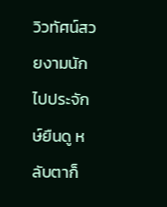วิวทัศน์สวยงามนัก ไปประจักษ์ยืนดู หลับตาก็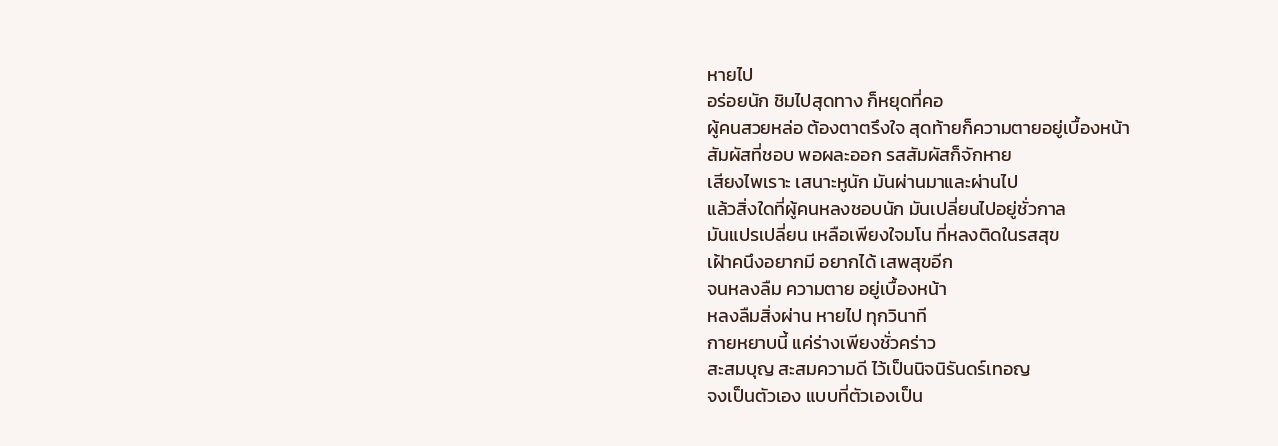หายไป
อร่อยนัก ชิมไปสุดทาง ก็หยุดที่คอ
ผู้คนสวยหล่อ ต้องตาตรึงใจ สุดท้ายก็ความตายอยู่เบื้องหน้า
สัมผัสที่ชอบ พอผละออก รสสัมผัสก็จักหาย
เสียงไพเราะ เสนาะหูนัก มันผ่านมาและผ่านไป
แล้วสิ่งใดที่ผู้คนหลงชอบนัก มันเปลี่ยนไปอยู่ชั่วกาล
มันแปรเปลี่ยน เหลือเพียงใจมโน ที่หลงติดในรสสุข
เฝ้าคนึงอยากมี อยากได้ เสพสุขอีก
จนหลงลืม ความตาย อยู่เบื้องหน้า
หลงลืมสิ่งผ่าน หายไป ทุกวินาที
กายหยาบนี้ แค่ร่างเพียงชั่วคร่าว
สะสมบุญ สะสมความดี ไว้เป็นนิจนิรันดร์เทอญ
จงเป็นตัวเอง แบบที่ตัวเองเป็น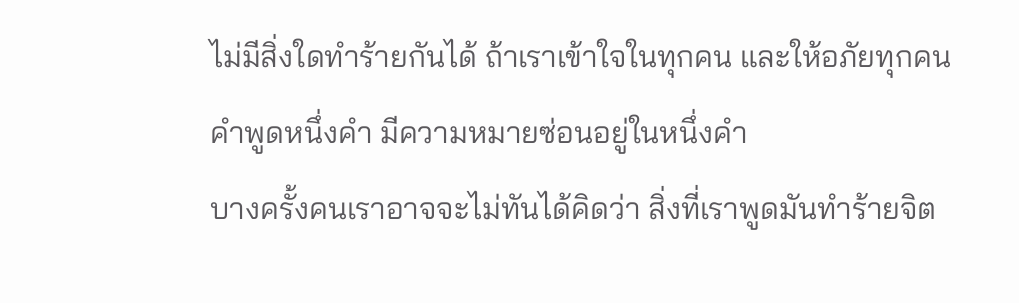ไม่มีสิ่งใดทำร้ายกันได้ ถ้าเราเข้าใจในทุกคน และให้อภัยทุกคน
คำพูดหนึ่งคำ มีความหมายซ่อนอยู่ในหนึ่งคำ
บางครั้งคนเราอาจจะไม่ทันได้คิดว่า สิ่งที่เราพูดมันทำร้ายจิต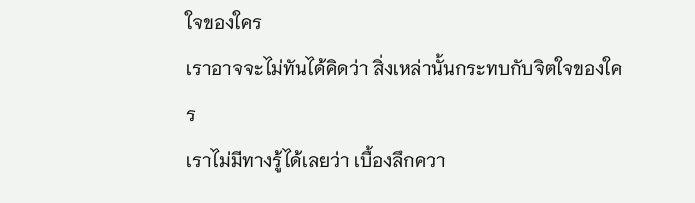ใจของใคร
เราอาจจะไม่ทันได้คิดว่า สิ่งเหล่านั้นกระทบกับจิตใจของใคร
เราไม่มีทางรู้ได้เลยว่า เบื้องลึกควา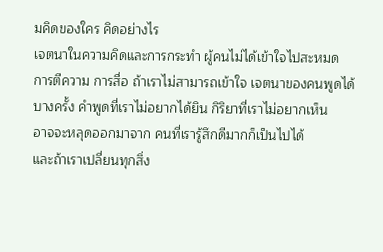มคิดของใคร คิดอย่างไร
เจตนาในความคิดและการกระทำ ผู้คนไม่ได้เข้าใจไปสะหมด
การตีความ การสื่อ ถ้าเราไม่สามารถเข้าใจ เจตนาของคนพูดได้
บางครั้ง คำพูดที่เราไม่อยากได้ยิน กิริยาที่เราไม่อยากเห็น
อาจจะหลุดออกมาจาก คนที่เรารู้สึกดีมากก็เป็นไปได้
และถ้าเราเปลี่ยนทุกสิ่ง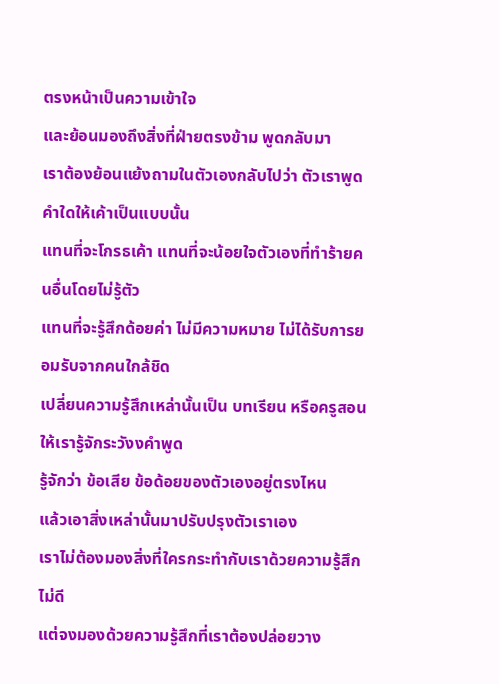ตรงหน้าเป็นความเข้าใจ
และย้อนมองถึงสิ่งที่ฝ่ายตรงข้าม พูดกลับมา
เราต้องย้อนแย้งถามในตัวเองกลับไปว่า ตัวเราพูดคำใดให้เค้าเป็นแบบนั้น
แทนที่จะโกรธเค้า แทนที่จะน้อยใจตัวเองที่ทำร้ายคนอื่นโดยไม่รู้ตัว
แทนที่จะรู้สึกด้อยค่า ไม่มีความหมาย ไม่ได้รับการยอมรับจากคนใกล้ชิด
เปลี่ยนความรู้สึกเหล่านั้นเป็น บทเรียน หรือครูสอนให้เรารู้จักระวังงคำพูด
รู้จักว่า ข้อเสีย ข้อด้อยของตัวเองอยู่ตรงไหน
แล้วเอาสิ่งเหล่านั้นมาปรับปรุงตัวเราเอง
เราไม่ต้องมองสิ่งที่ใครกระทำกับเราด้วยความรู้สึกไม่ดี
แต่จงมองด้วยความรู้สึกที่เราต้องปล่อยวาง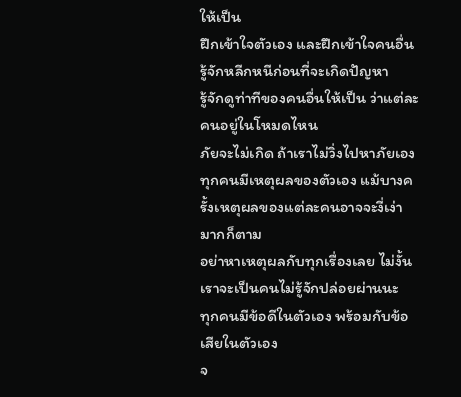ให้เป็น
ฝึกเข้าใจตัวเอง และฝึกเข้าใจคนอื่น
รู้จักหลีกหนีก่อนที่จะเกิดปัญหา
รู้จักดูท่าทีของคนอื่นให้เป็น ว่าแต่ละคนอยู่ในโหมดไหน
ภัยจะไม่เกิด ถ้าเราไม่วิ่งไปหาภัยเอง
ทุกคนมีเหตุผลของตัวเอง แม้บางครั้งเหตุผลของแต่ละคนอาจจะงี่เง่ามากก็ตาม
อย่าหาเหตุผลกับทุกเรื่องเลย ไม่งั้นเราจะเป็นคนไม่รู้จักปล่อยผ่านนะ
ทุกคนมีข้อดีในตัวเอง พร้อมกับข้อเสียในตัวเอง
จ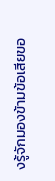งรู้จักมองข้ามข้อเสียขอ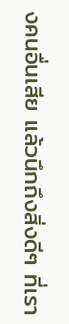งคนอื่นเสีย แล้วนึกถึงสิ่งดีๆ ที่เรา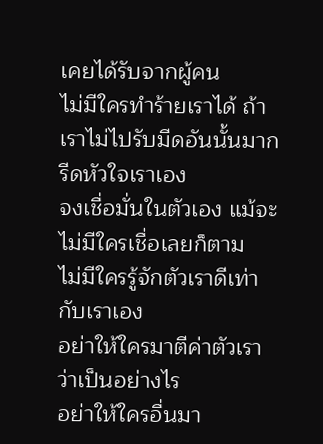เคยได้รับจากผู้คน
ไม่มีใครทำร้ายเราได้ ถ้าเราไม่ไปรับมีดอันนั้นมากรีดหัวใจเราเอง
จงเชื่อมั่นในตัวเอง แม้จะไม่มีใครเชื่อเลยก็ตาม
ไม่มีใครรู้จักตัวเราดีเท่ากับเราเอง
อย่าให้ใครมาตีค่าตัวเราว่าเป็นอย่างไร
อย่าให้ใครอื่นมา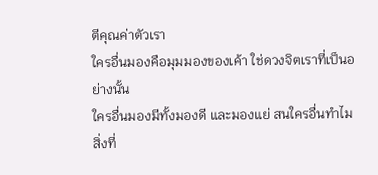ตีคุณค่าตัวเรา
ใครอื่นมองคือมุมมองของเค้า ใช่ดวงจิตเราที่เป็นอย่างนั้น
ใครอื่นมองมีทั้งมองดี และมองแย่ สนใครอื่นทำไม
สิ่งที่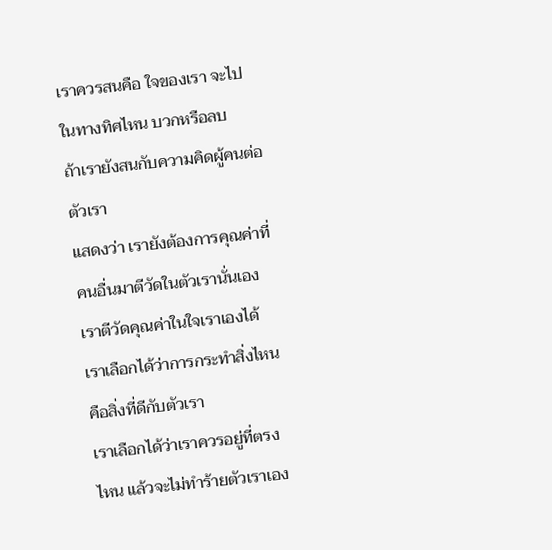เราควรสนคือ ใจของเรา จะไปในทางทิศไหน บวกหรือลบ
ถ้าเรายังสนกับความคิดผู้คนต่อตัวเรา
แสดงว่า เรายังต้องการคุณค่าที่คนอื่นมาตีวัดในตัวเรานั่นเอง
เราตีวัดคุณค่าในใจเราเองได้
เราเลือกได้ว่าการกระทำสิ่งไหนคือสิ่งที่ดีกับตัวเรา
เราเลือกได้ว่าเราควรอยู่ที่ตรงไหน แล้วจะไม่ทำร้ายตัวเราเอง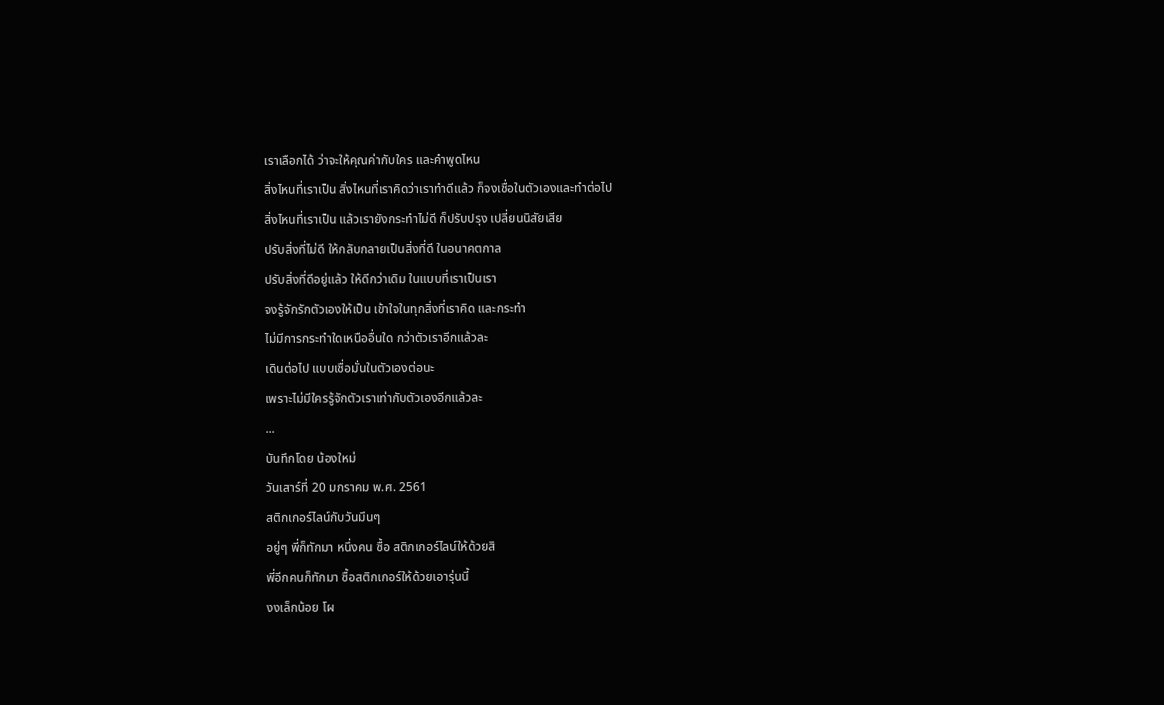เราเลือกได้ ว่าจะให้คุณค่ากับใคร และคำพูดไหน
สิ่งไหนที่เราเป็น สิ่งไหนที่เราคิดว่าเราทำดีแล้ว ก็จงเชื่อในตัวเองและทำต่อไป
สิ่งไหนที่เราเป็น แล้วเรายังกระทำไม่ดี ก็ปรับปรุง เปลี่ยนนิสัยเสีย
ปรับสิ่งที่ไม่ดี ให้กลับกลายเป็นสิ่งที่ดี ในอนาคตกาล
ปรับสิ่งที่ดีอยู่แล้ว ให้ดีกว่าเดิม ในแบบที่เราเป็นเรา
จงรู้จักรักตัวเองให้เป็น เข้าใจในทุกสิ่งที่เราคิด และกระทำ
ไม่มีการกระทำใดเหนืออื่นใด กว่าตัวเราอีกแล้วละ
เดินต่อไป แบบเชื่อมั่นในตัวเองต่อนะ
เพราะไม่มีใครรู้จักตัวเราเท่ากับตัวเองอีกแล้วละ
...
บันทึกโดย น้องใหม่
วันเสาร์ที่ 20 มกราคม พ.ศ. 2561
สติกเกอร์ไลน์กับวันมึนๆ
อยู่ๆ พี่ก็ทักมา หนึ่งคน ซื้อ สติกเกอร์ไลน์ให้ด้วยสิ
พี่อีกคนก็ทักมา ซื้อสติกเกอร์ให้ด้วยเอารุ่นนี้
งงเล็กน้อย โผ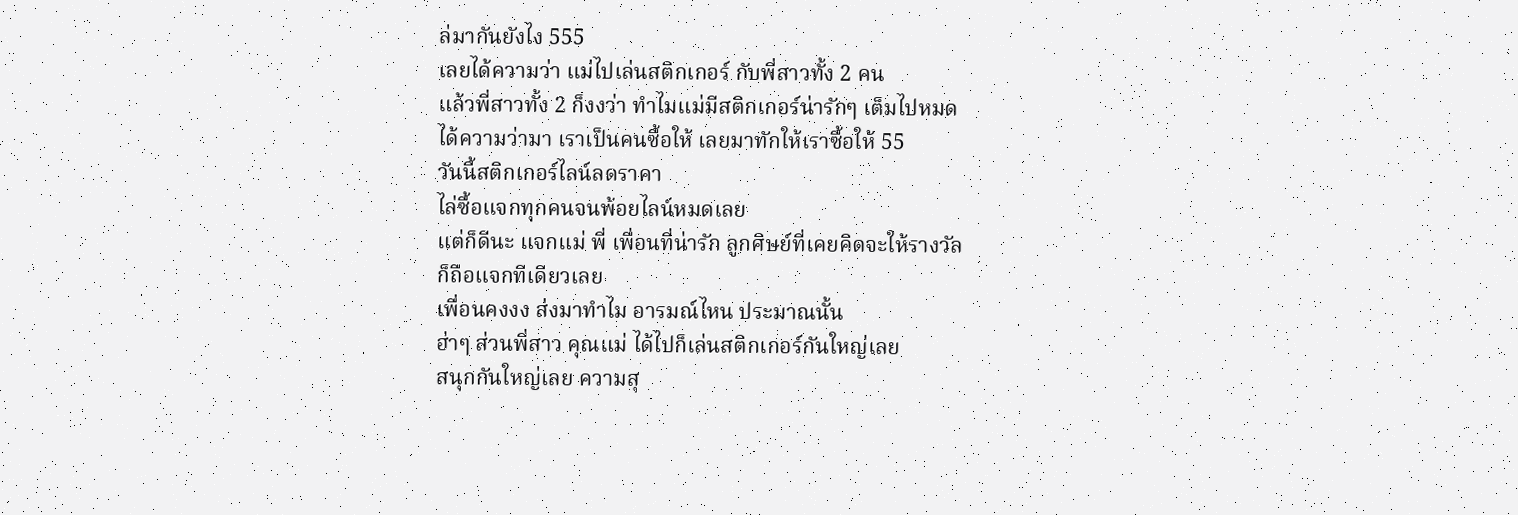ล่มากันยังไง 555
เลยได้ความว่า แม่ไปเล่นสติกเกอร์ กับพี่สาวทั้ง 2 คน
แล้วพี่สาวทั้ง 2 ก็งงว่า ทำไมแม่มีสติกเกอร์น่ารักๆ เต็มไปหมด
ได้ความว่ามา เราเป็นคนซื้อให้ เลยมาทักให้เราซื้อให้ 55
วันนี้สติกเกอร์ไลน์ลดราคา
ไล่ซื้อแจกทุกคนจนพ้อยไลน์หมดเลย
แต่ก็ดีนะ แจกแม่ พี่ เพื่อนที่น่ารัก ลูกศิษย์ที่เคยคิดจะให้รางวัล
ก็ถือแจกทีเดียวเลย
เพื่อนคงงง ส่งมาทำไม อารมณ์ไหน ประมาณนั้น
ฮ่าๆ ส่วนพี่สาว คุณแม่ ได้ไปก็เล่นสติกเกอร์กันใหญ่เลย
สนุกกันใหญ่เลย ความสุ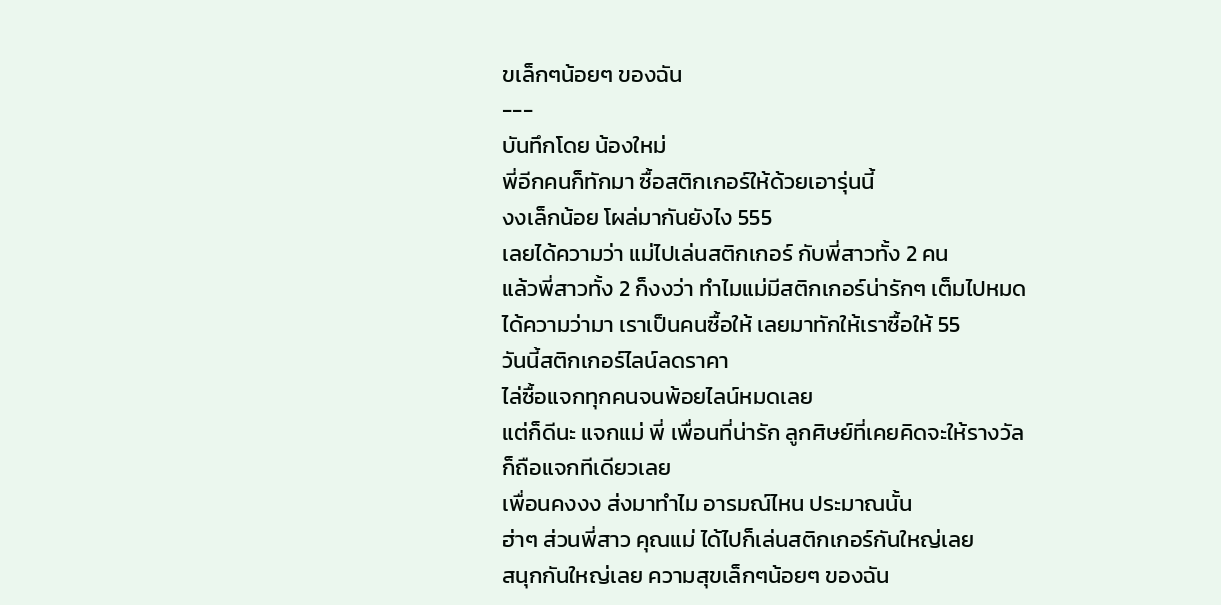ขเล็กๆน้อยๆ ของฉัน
---
บันทึกโดย น้องใหม่
พี่อีกคนก็ทักมา ซื้อสติกเกอร์ให้ด้วยเอารุ่นนี้
งงเล็กน้อย โผล่มากันยังไง 555
เลยได้ความว่า แม่ไปเล่นสติกเกอร์ กับพี่สาวทั้ง 2 คน
แล้วพี่สาวทั้ง 2 ก็งงว่า ทำไมแม่มีสติกเกอร์น่ารักๆ เต็มไปหมด
ได้ความว่ามา เราเป็นคนซื้อให้ เลยมาทักให้เราซื้อให้ 55
วันนี้สติกเกอร์ไลน์ลดราคา
ไล่ซื้อแจกทุกคนจนพ้อยไลน์หมดเลย
แต่ก็ดีนะ แจกแม่ พี่ เพื่อนที่น่ารัก ลูกศิษย์ที่เคยคิดจะให้รางวัล
ก็ถือแจกทีเดียวเลย
เพื่อนคงงง ส่งมาทำไม อารมณ์ไหน ประมาณนั้น
ฮ่าๆ ส่วนพี่สาว คุณแม่ ได้ไปก็เล่นสติกเกอร์กันใหญ่เลย
สนุกกันใหญ่เลย ความสุขเล็กๆน้อยๆ ของฉัน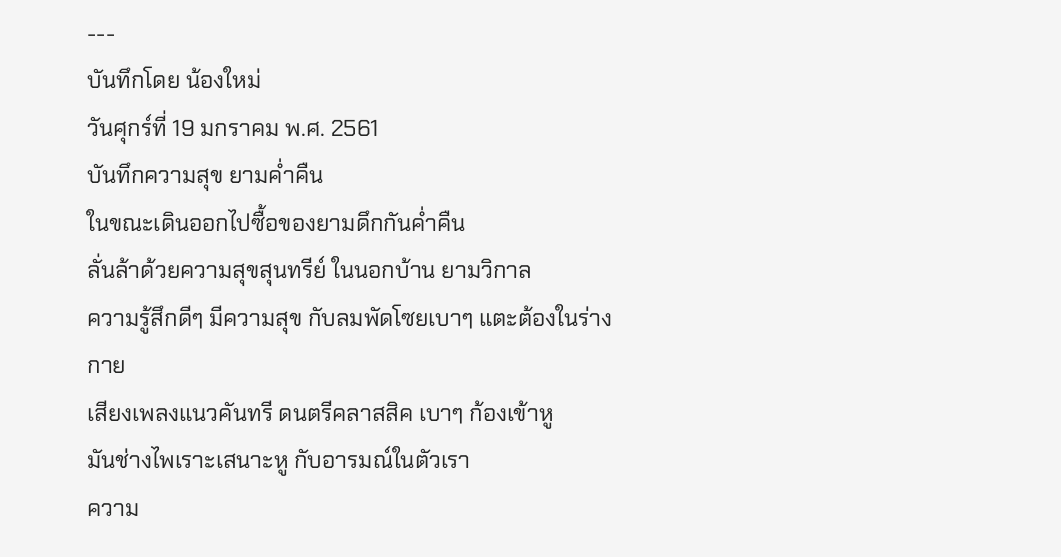---
บันทึกโดย น้องใหม่
วันศุกร์ที่ 19 มกราคม พ.ศ. 2561
บันทึกความสุข ยามค่ำคืน
ในขณะเดินออกไปซื้อของยามดึกกันค่ำคืน
ลั่นล้าด้วยความสุขสุนทรีย์ ในนอกบ้าน ยามวิกาล
ความรู้สึกดีๆ มีความสุข กับลมพัดโซยเบาๆ แตะต้องในร่างกาย
เสียงเพลงแนวคันทรี ดนตรีคลาสสิค เบาๆ ก้องเข้าหู
มันช่างไพเราะเสนาะหู กับอารมณ์ในตัวเรา
ความ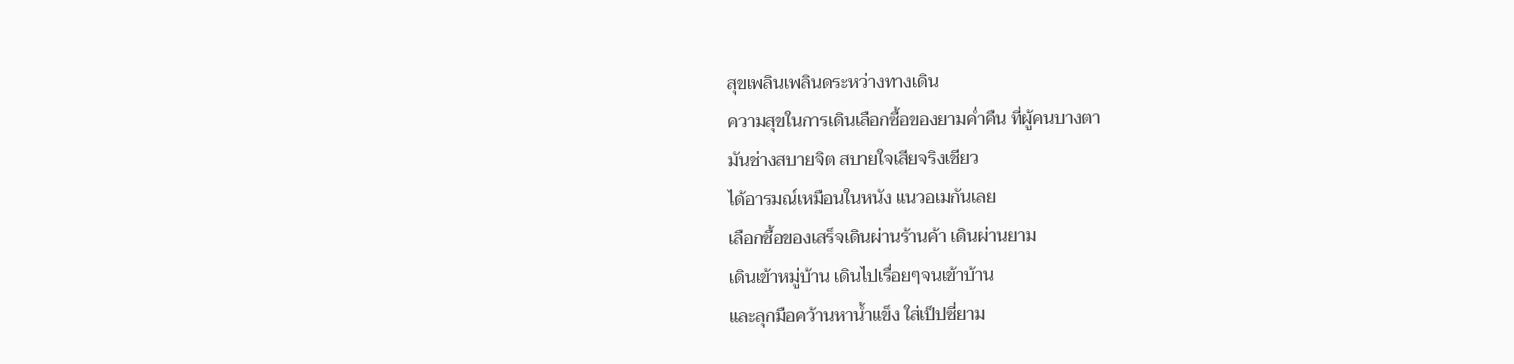สุขเพลินเพลินดระหว่างทางเดิน
ความสุขในการเดินเลือกซื้อของยามค่ำคืน ที่ผู้คนบางตา
มันช่างสบายจิต สบายใจเสียจริงเชียว
ได้อารมณ์เหมือนในหนัง แนวอเมกันเลย
เลือกซื้อของเสร็จเดินผ่านร้านค้า เดินผ่านยาม
เดินเข้าหมู่บ้าน เดินไปเรื่อยๆจนเข้าบ้าน
และลุกมือคว้านหาน้ำแข็ง ใส่เป็ปซี่ยาม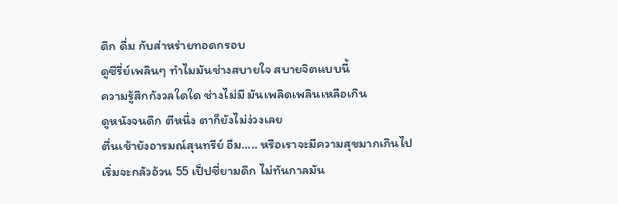ดึก ดื่ม กับส่าหร่ายทอดกรอบ
ดูซีรี่ย์เพลินๆ ทำไมมันช่างสบายใจ สบายจิตแบบนี้
ความรู้สึกกังวลใดใด ช่างไม่มี มันเพลิดเพลินเหลือเกิน
ดูหนังจนดึก ตีหนึ่ง ตาก็ยังไม่ง่วงเลย
ตื่นเช้ายังอารมณ์สุนทรีย์ อืม..... หรือเราจะมีความสุขมากเกินไป
เริ่มจะกลัวอ้วน 55 เป็ปซี่ยามดึก ไม่ทันกาลมัน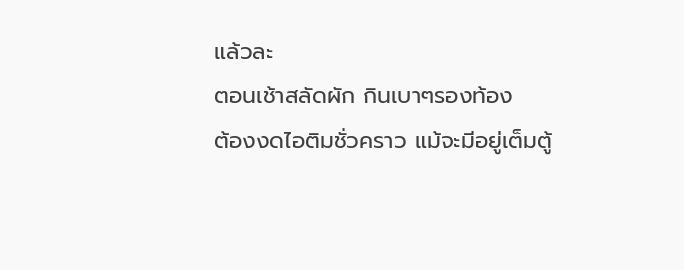แล้วละ
ตอนเช้าสลัดผัก กินเบาๆรองท้อง
ต้องงดไอติมชั่วคราว แม้จะมีอยู่เต็มตู้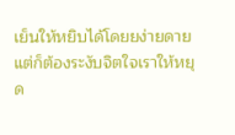เย็นให้หยิบได้โดยยง่ายดาย
แต่ก็ต้องระงับจิตใจเราให้หยุด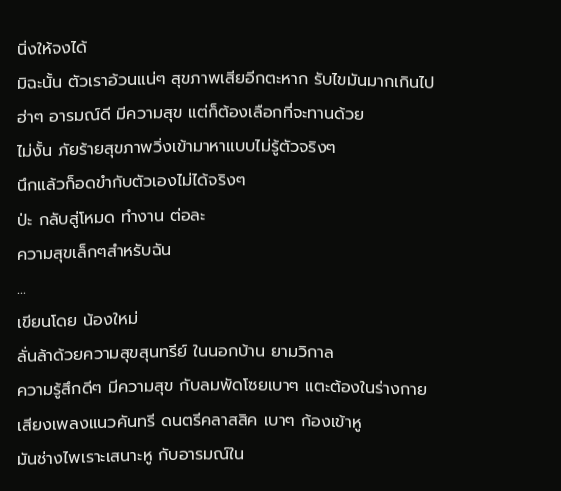นิ่งให้จงได้
มิฉะนั้น ตัวเราอ้วนแน่ๆ สุขภาพเสียอีกตะหาก รับไขมันมากเกินไป
ฮ่าๆ อารมณ์ดี มีความสุข แต่ก็ต้องเลือกที่จะทานด้วย
ไม่งั้น ภัยร้ายสุขภาพวิ่งเข้ามาหาแบบไม่รู้ตัวจริงๆ
นึกแล้วก็อดขำกับตัวเองไม่ได้จริงๆ
ป่ะ กลับสู่โหมด ทำงาน ต่อละ
ความสุขเล็กๆสำหรับฉัน
...
เขียนโดย น้องใหม่
ลั่นล้าด้วยความสุขสุนทรีย์ ในนอกบ้าน ยามวิกาล
ความรู้สึกดีๆ มีความสุข กับลมพัดโซยเบาๆ แตะต้องในร่างกาย
เสียงเพลงแนวคันทรี ดนตรีคลาสสิค เบาๆ ก้องเข้าหู
มันช่างไพเราะเสนาะหู กับอารมณ์ใน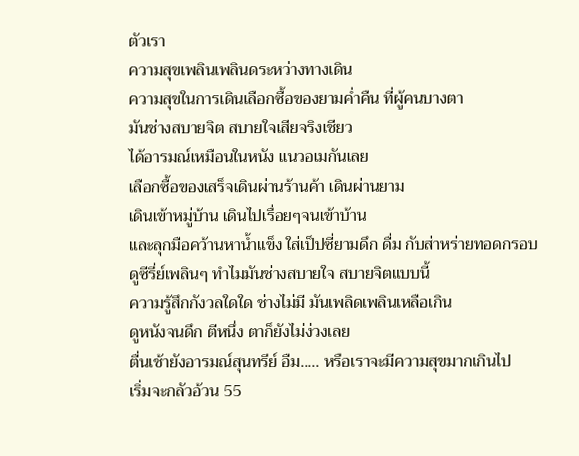ตัวเรา
ความสุขเพลินเพลินดระหว่างทางเดิน
ความสุขในการเดินเลือกซื้อของยามค่ำคืน ที่ผู้คนบางตา
มันช่างสบายจิต สบายใจเสียจริงเชียว
ได้อารมณ์เหมือนในหนัง แนวอเมกันเลย
เลือกซื้อของเสร็จเดินผ่านร้านค้า เดินผ่านยาม
เดินเข้าหมู่บ้าน เดินไปเรื่อยๆจนเข้าบ้าน
และลุกมือคว้านหาน้ำแข็ง ใส่เป็ปซี่ยามดึก ดื่ม กับส่าหร่ายทอดกรอบ
ดูซีรี่ย์เพลินๆ ทำไมมันช่างสบายใจ สบายจิตแบบนี้
ความรู้สึกกังวลใดใด ช่างไม่มี มันเพลิดเพลินเหลือเกิน
ดูหนังจนดึก ตีหนึ่ง ตาก็ยังไม่ง่วงเลย
ตื่นเช้ายังอารมณ์สุนทรีย์ อืม..... หรือเราจะมีความสุขมากเกินไป
เริ่มจะกลัวอ้วน 55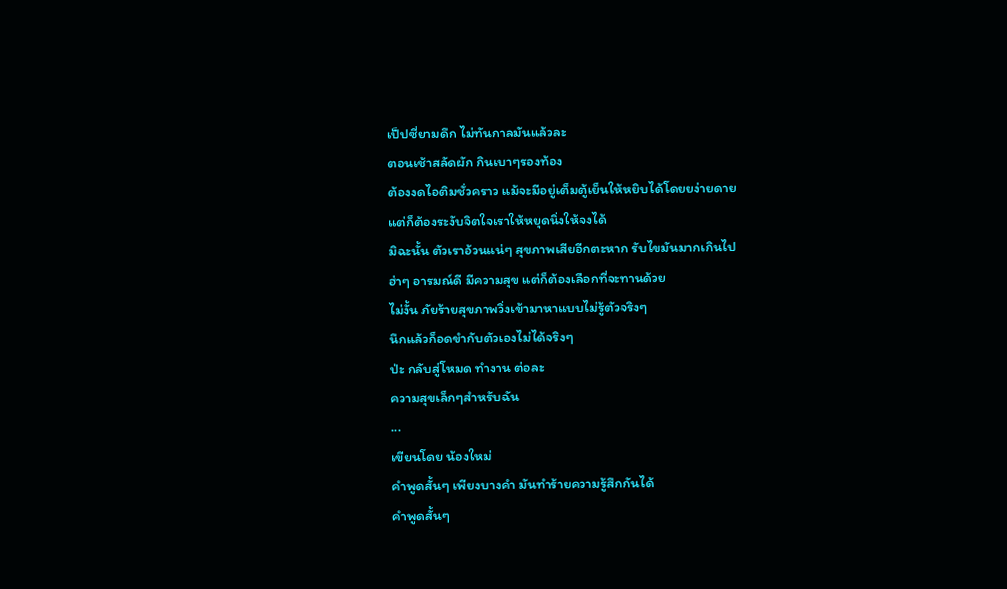เป็ปซี่ยามดึก ไม่ทันกาลมันแล้วละ
ตอนเช้าสลัดผัก กินเบาๆรองท้อง
ต้องงดไอติมชั่วคราว แม้จะมีอยู่เต็มตู้เย็นให้หยิบได้โดยยง่ายดาย
แต่ก็ต้องระงับจิตใจเราให้หยุดนิ่งให้จงได้
มิฉะนั้น ตัวเราอ้วนแน่ๆ สุขภาพเสียอีกตะหาก รับไขมันมากเกินไป
ฮ่าๆ อารมณ์ดี มีความสุข แต่ก็ต้องเลือกที่จะทานด้วย
ไม่งั้น ภัยร้ายสุขภาพวิ่งเข้ามาหาแบบไม่รู้ตัวจริงๆ
นึกแล้วก็อดขำกับตัวเองไม่ได้จริงๆ
ป่ะ กลับสู่โหมด ทำงาน ต่อละ
ความสุขเล็กๆสำหรับฉัน
...
เขียนโดย น้องใหม่
คำพูดสั้นๆ เพียงบางคำ มันทำร้ายความรู้สึกกันได้
คำพูดสั้นๆ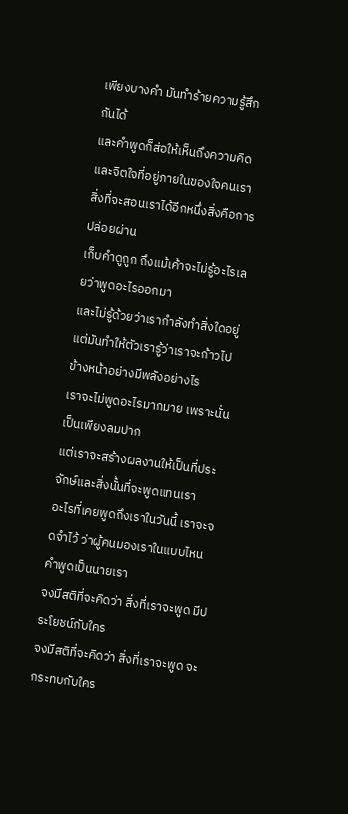เพียงบางคำ มันทำร้ายความรู้สึกกันได้
และคำพูดก็ส่อให้เห็นถึงความคิดและจิตใจที่อยู่ภายในของใจคนเรา
สิ่งที่จะสอนเราได้อีกหนึ่งสิ่งคือการปล่อยผ่าน
เก็บคำดูถูก ถึงแม้เค้าจะไม่รู้อะไรเลยว่าพูดอะไรออกมา
และไม่รู้ด้วยว่าเรากำลังทำสิ่งใดอยู่
แต่มันทำให้ตัวเรารู้ว่าเราจะก้าวไปข้างหน้าอย่างมีพลังอย่างไร
เราจะไม่พูดอะไรมากมาย เพราะนั่นเป็นเพียงลมปาก
แต่เราจะสร้างผลงานให้เป็นที่ประจักษ์และสิ่งนั้นที่จะพูดแทนเรา
อะไรที่เคยพูดถึงเราในวันนี้ เราจะจดจำไว้ ว่าผู้คนมองเราในแบบไหน
คำพูดเป็นนายเรา
จงมีสติที่จะคิดว่า สิ่งที่เราจะพูด มีประโยชน์กับใคร
จงมีสติที่จะคิดว่า สิ่งที่เราจะพูด จะกระทบกับใคร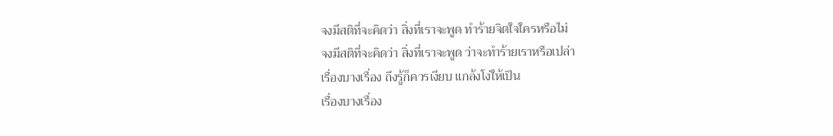จงมีสติที่จะคิดว่า สิ่งที่เราจะพูด ทำร้ายจิตใจใครหรือไม่
จงมีสติที่จะคิดว่า สิ่งที่เราจะพูด ว่าจะทำร้ายเราหรือเปล่า
เรื่องบางเรื่อง ถึงรู้ก็ควรเงียบ แกล้งโง่ให้เป็น
เรื่องบางเรื่อง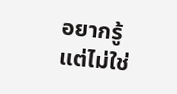อยากรู้แต่ไม่ใช่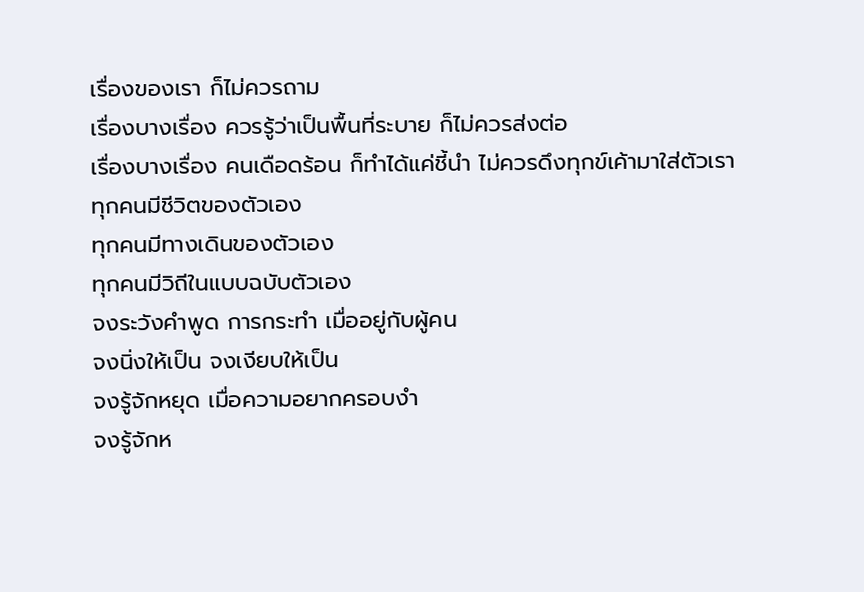เรื่องของเรา ก็ไม่ควรถาม
เรื่องบางเรื่อง ควรรู้ว่าเป็นพื้นที่ระบาย ก็ไม่ควรส่งต่อ
เรื่องบางเรื่อง คนเดือดร้อน ก็ทำได้แค่ชี้นำ ไม่ควรดึงทุกข์เค้ามาใส่ตัวเรา
ทุกคนมีชีวิตของตัวเอง
ทุกคนมีทางเดินของตัวเอง
ทุกคนมีวิถีในแบบฉบับตัวเอง
จงระวังคำพูด การกระทำ เมื่ออยู่กับผู้คน
จงนิ่งให้เป็น จงเงียบให้เป็น
จงรู้จักหยุด เมื่อความอยากครอบงำ
จงรู้จักห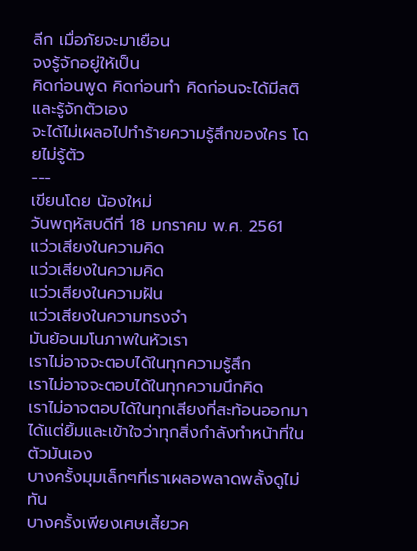ลีก เมื่อภัยจะมาเยือน
จงรู้จักอยู่ให้เป็น
คิดก่อนพูด คิดก่อนทำ คิดก่อนจะได้มีสติและรู้จักตัวเอง
จะได้ไม่เผลอไปทำร้ายความรู้สึกของใคร โดยไม่รู้ตัว
---
เขียนโดย น้องใหม่
วันพฤหัสบดีที่ 18 มกราคม พ.ศ. 2561
แว่วเสียงในความคิด
แว่วเสียงในความคิด
แว่วเสียงในความฝัน
แว่วเสียงในความทรงจำ
มันย้อนมโนภาพในหัวเรา
เราไม่อาจจะตอบได้ในทุกความรู้สึก
เราไม่อาจจะตอบได้ในทุกความนึกคิด
เราไม่อาจตอบได้ในทุกเสียงที่สะท้อนออกมา
ได้แต่ยิ้มและเข้าใจว่าทุกสิ่งกำลังทำหน้าที่ในตัวมันเอง
บางครั้งมุมเล็กๆที่เราเผลอพลาดพลั้งดูไม่ทัน
บางครั้งเพียงเศษเสี้ยวค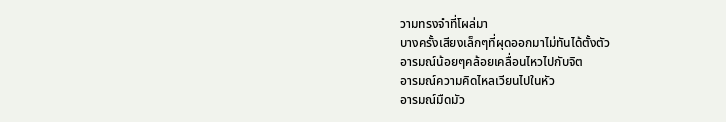วามทรงจำที่โผล่มา
บางครั้งเสียงเล็กๆที่ผุดออกมาไม่ทันได้ตั้งตัว
อารมณ์น้อยๆคล้อยเคลื่อนไหวไปกับจิต
อารมณ์ความคิดไหลเวียนไปในหัว
อารมณ์มืดมัว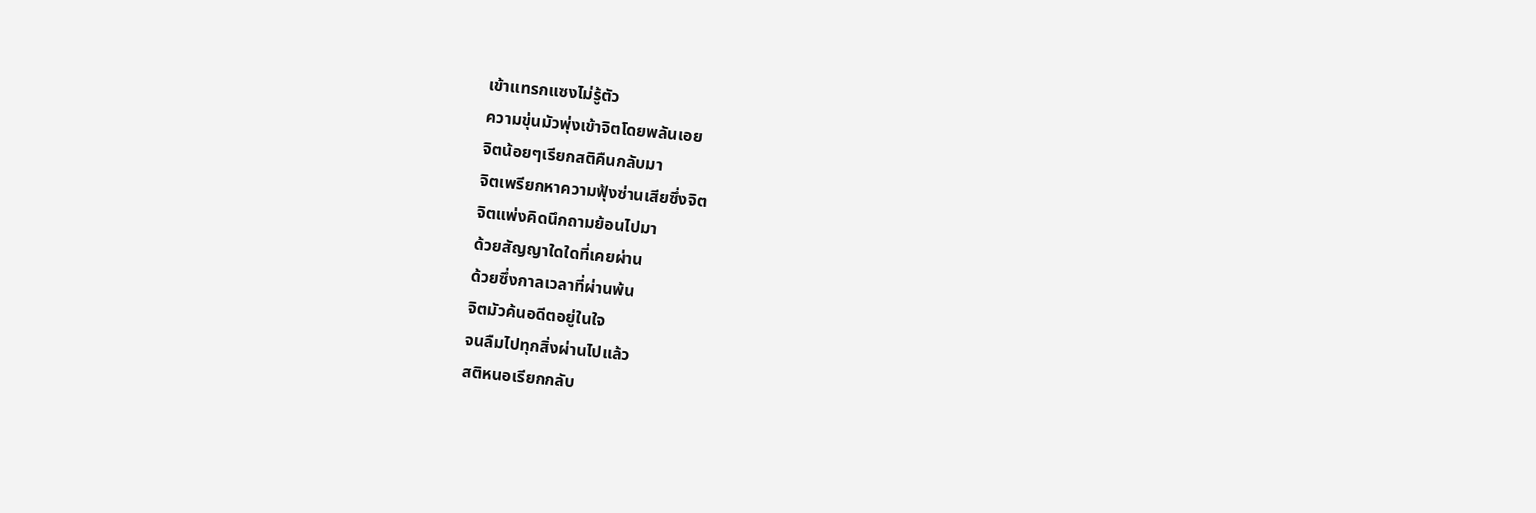เข้าแทรกแซงไม่รู้ตัว
ความขุ่นมัวพุ่งเข้าจิตโดยพลันเอย
จิตน้อยๆเรียกสติคืนกลับมา
จิตเพรียกหาความฟุ้งซ่านเสียซึ่งจิต
จิตแพ่งคิดนึกถามย้อนไปมา
ด้วยสัญญาใดใดที่เคยผ่าน
ด้วยซึ่งกาลเวลาที่ผ่านพ้น
จิตมัวค้นอดีตอยู่ในใจ
จนลืมไปทุกสิ่งผ่านไปแล้ว
สติหนอเรียกกลับ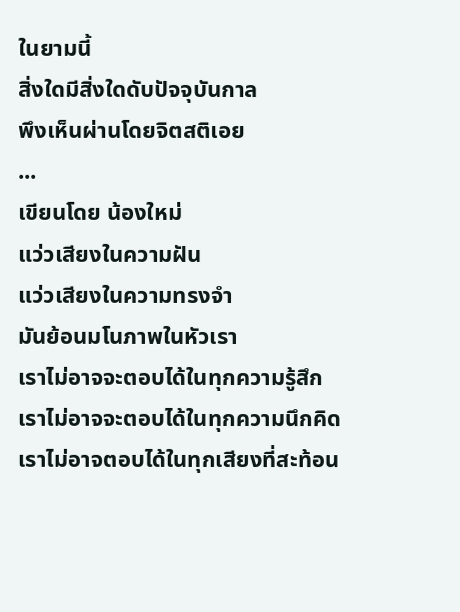ในยามนี้
สิ่งใดมีสิ่งใดดับปัจจุบันกาล
พึงเห็นผ่านโดยจิตสติเอย
...
เขียนโดย น้องใหม่
แว่วเสียงในความฝัน
แว่วเสียงในความทรงจำ
มันย้อนมโนภาพในหัวเรา
เราไม่อาจจะตอบได้ในทุกความรู้สึก
เราไม่อาจจะตอบได้ในทุกความนึกคิด
เราไม่อาจตอบได้ในทุกเสียงที่สะท้อน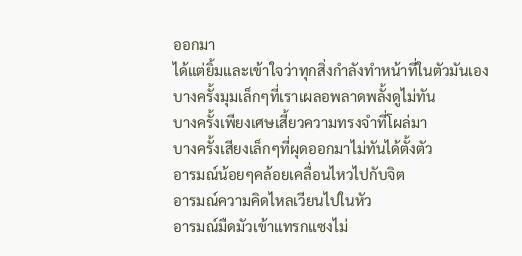ออกมา
ได้แต่ยิ้มและเข้าใจว่าทุกสิ่งกำลังทำหน้าที่ในตัวมันเอง
บางครั้งมุมเล็กๆที่เราเผลอพลาดพลั้งดูไม่ทัน
บางครั้งเพียงเศษเสี้ยวความทรงจำที่โผล่มา
บางครั้งเสียงเล็กๆที่ผุดออกมาไม่ทันได้ตั้งตัว
อารมณ์น้อยๆคล้อยเคลื่อนไหวไปกับจิต
อารมณ์ความคิดไหลเวียนไปในหัว
อารมณ์มืดมัวเข้าแทรกแซงไม่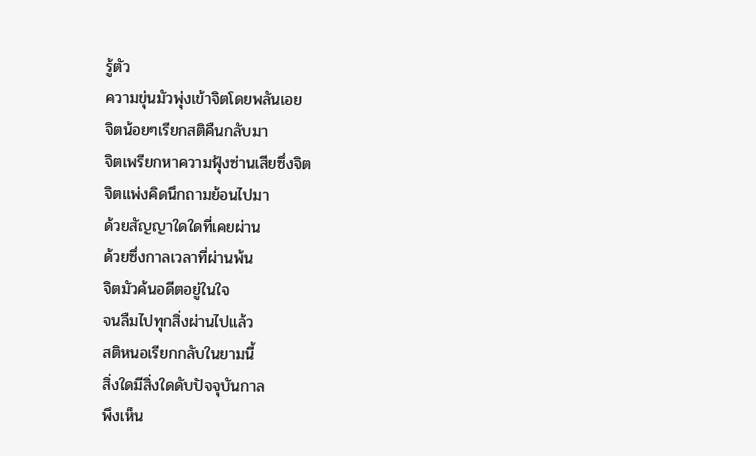รู้ตัว
ความขุ่นมัวพุ่งเข้าจิตโดยพลันเอย
จิตน้อยๆเรียกสติคืนกลับมา
จิตเพรียกหาความฟุ้งซ่านเสียซึ่งจิต
จิตแพ่งคิดนึกถามย้อนไปมา
ด้วยสัญญาใดใดที่เคยผ่าน
ด้วยซึ่งกาลเวลาที่ผ่านพ้น
จิตมัวค้นอดีตอยู่ในใจ
จนลืมไปทุกสิ่งผ่านไปแล้ว
สติหนอเรียกกลับในยามนี้
สิ่งใดมีสิ่งใดดับปัจจุบันกาล
พึงเห็น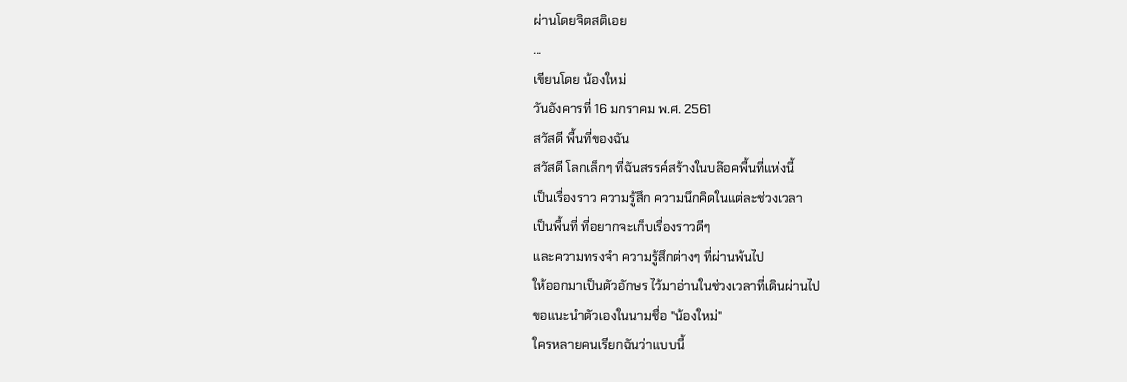ผ่านโดยจิตสติเอย
...
เขียนโดย น้องใหม่
วันอังคารที่ 16 มกราคม พ.ศ. 2561
สวัสดี พื้นที่ของฉัน
สวัสดี โลกเล็กๆ ที่ฉันสรรค์สร้างในบล๊อคพื้นที่แห่งนี้
เป็นเรื่องราว ความรู้สึก ความนึกคิดในแต่ละช่วงเวลา
เป็นพื้นที่ ที่อยากจะเก็บเรื่องราวดีๆ
และความทรงจำ ความรู้สึกต่างๆ ที่ผ่านพ้นไป
ให้ออกมาเป็นตัวอักษร ไว้มาอ่านในช่วงเวลาที่เดินผ่านไป
ขอแนะนำตัวเองในนามชื่อ "น้องใหม่"
ใครหลายคนเรียกฉันว่าแบบนี้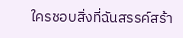ใครชอบสิ่งที่ฉันสรรค์สร้า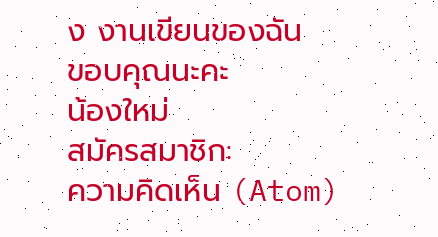ง งานเขียนของฉัน
ขอบคุณนะคะ
น้องใหม่
สมัครสมาชิก:
ความคิดเห็น (Atom)